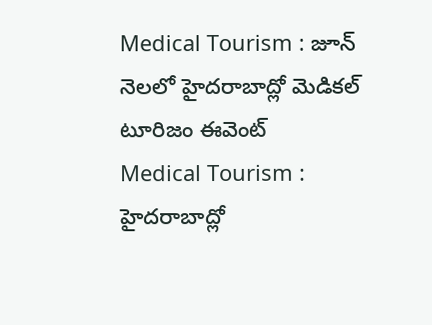Medical Tourism : జూన్ నెలలో హైదరాబాద్లో మెడికల్ టూరిజం ఈవెంట్
Medical Tourism : హైదరాబాద్లో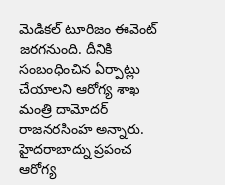మెడికల్ టూరిజం ఈవెంట్ జరగనుంది. దీనికి సంబంధించిన ఏర్పాట్లు చేయాలని ఆరోగ్య శాఖ మంత్రి దామోదర్ రాజనరసింహ అన్నారు.
హైదరాబాద్ను ప్రపంచ ఆరోగ్య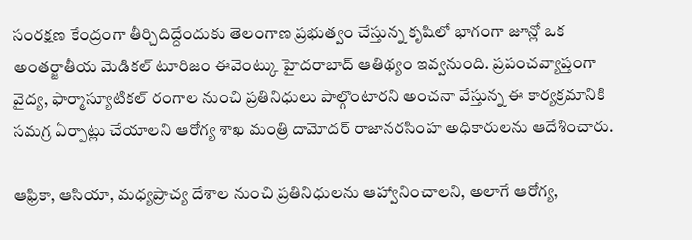సంరక్షణ కేంద్రంగా తీర్చిదిద్దేందుకు తెలంగాణ ప్రభుత్వం చేస్తున్న కృషిలో భాగంగా జూన్లో ఒక అంతర్జాతీయ మెడికల్ టూరిజం ఈవెంట్కు హైదరాబాద్ ఆతిథ్యం ఇవ్వనుంది. ప్రపంచవ్యాప్తంగా వైద్య, ఫార్మాస్యూటికల్ రంగాల నుంచి ప్రతినిధులు పాల్గొంటారని అంచనా వేస్తున్న ఈ కార్యక్రమానికి సమగ్ర ఏర్పాట్లు చేయాలని ఆరోగ్య శాఖ మంత్రి దామోదర్ రాజానరసింహ అధికారులను ఆదేశించారు.

ఆఫ్రికా, ఆసియా, మధ్యప్రాచ్య దేశాల నుంచి ప్రతినిధులను ఆహ్వానించాలని, అలాగే ఆరోగ్య,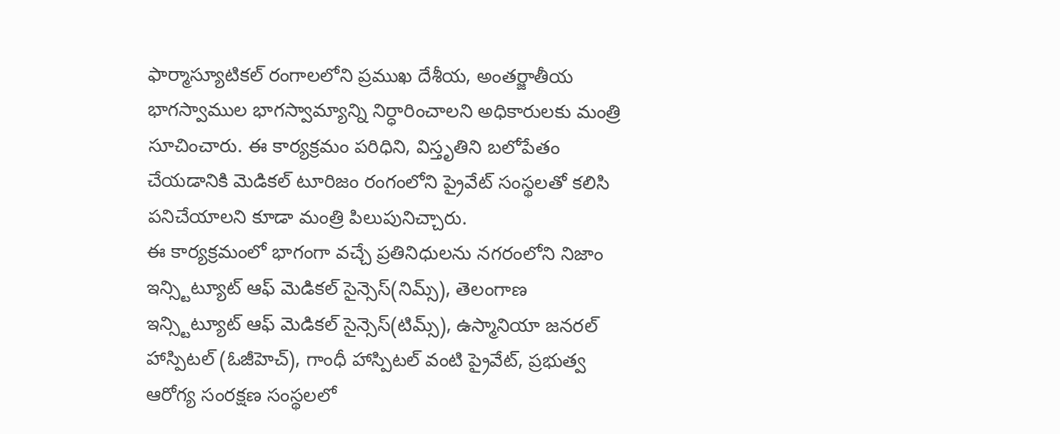ఫార్మాస్యూటికల్ రంగాలలోని ప్రముఖ దేశీయ, అంతర్జాతీయ భాగస్వాముల భాగస్వామ్యాన్ని నిర్ధారించాలని అధికారులకు మంత్రి సూచించారు. ఈ కార్యక్రమం పరిధిని, విస్తృతిని బలోపేతం చేయడానికి మెడికల్ టూరిజం రంగంలోని ప్రైవేట్ సంస్థలతో కలిసి పనిచేయాలని కూడా మంత్రి పిలుపునిచ్చారు.
ఈ కార్యక్రమంలో భాగంగా వచ్చే ప్రతినిధులను నగరంలోని నిజాం ఇన్స్టిట్యూట్ ఆఫ్ మెడికల్ సైన్సెస్(నిమ్స్), తెలంగాణ ఇన్స్టిట్యూట్ ఆఫ్ మెడికల్ సైన్సెస్(టిమ్స్), ఉస్మానియా జనరల్ హాస్పిటల్ (ఓజీహెచ్), గాంధీ హాస్పిటల్ వంటి ప్రైవేట్, ప్రభుత్వ ఆరోగ్య సంరక్షణ సంస్థలలో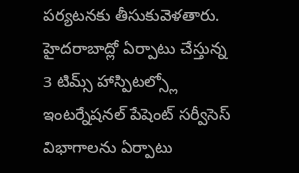పర్యటనకు తీసుకువెళతారు.
హైదరాబాద్లో ఏర్పాటు చేస్తున్న 3 టిమ్స్ హాస్పిటల్స్లో ఇంటర్నేషనల్ పేషెంట్ సర్వీసెస్ విభాగాలను ఏర్పాటు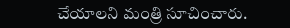చేయాలని మంత్రి సూచించారు.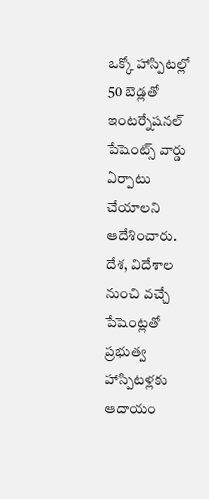ఒక్కో హాస్పిటల్లో 50 బెడ్లతో ఇంటర్నేషనల్ పేషెంట్స్ వార్డు ఏర్పాటు చేయాలని ఆదేశించారు. దేశ, విదేశాల నుంచి వచ్చే పేషెంట్లతో ప్రభుత్వ హాస్పిటళ్లకు ఆదాయం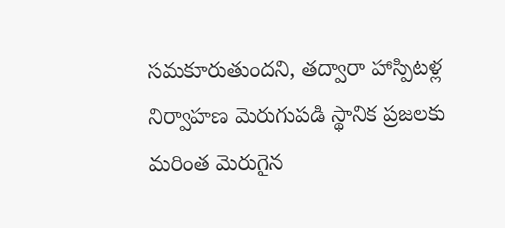సమకూరుతుందని, తద్వారా హాస్పిటళ్ల నిర్వాహణ మెరుగుపడి స్థానిక ప్రజలకు మరింత మెరుగైన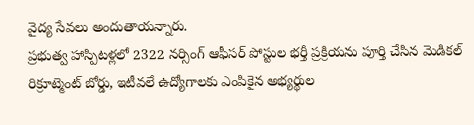వైద్య సేవలు అందుతాయన్నారు.
ప్రభుత్వ హాస్పిటళ్లలో 2322 నర్సింగ్ ఆఫీసర్ పోస్టుల భర్తీ ప్రక్రియను పూర్తి చేసిన మెడికల్ రిక్రూట్మెంట్ బోర్డు, ఇటీవలే ఉద్యోగాలకు ఎంపికైన అభ్యర్థుల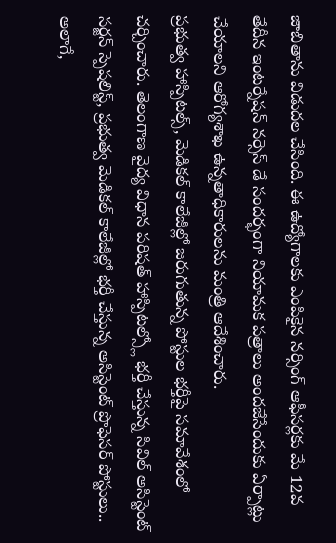జాబితాను విడుదల చేసింది. ఈ ఉద్యోగాలకు ఎంపికైన నర్సింగ్ ఆఫీసర్లకు మే 12వ తేదీన ఇంటర్నేషన్ నర్సెస్ డే సందర్భంగా నియామక పత్రాలు అందజేసేందుకు ఏర్పాట్లు చేయాలని ఆరోగ్యశాఖ ఉన్నతాధికారులను మంత్రి ఆదేశించారు.
ప్రభుత్వ హాస్పిటల్స్, మెడికల్ కాలేజీల్లో జరుగుతున్న పోస్టుల భర్తీపై సమావేశంలో చర్చించారు. తెలంగాణ వైద్య విధాన పరిషత్ హాస్పిటల్స్లో భర్తీ చేస్తున్న సివిల్ అసిస్టెంట్ సర్జన్ స్పెషలిస్ట్, ప్రభుత్వ మెడికల్ కాలేజీల్లో భర్తీ చేస్తున్న అసిస్టెంట్ ప్రొఫెసర్ పోస్టులు.. అలాగే,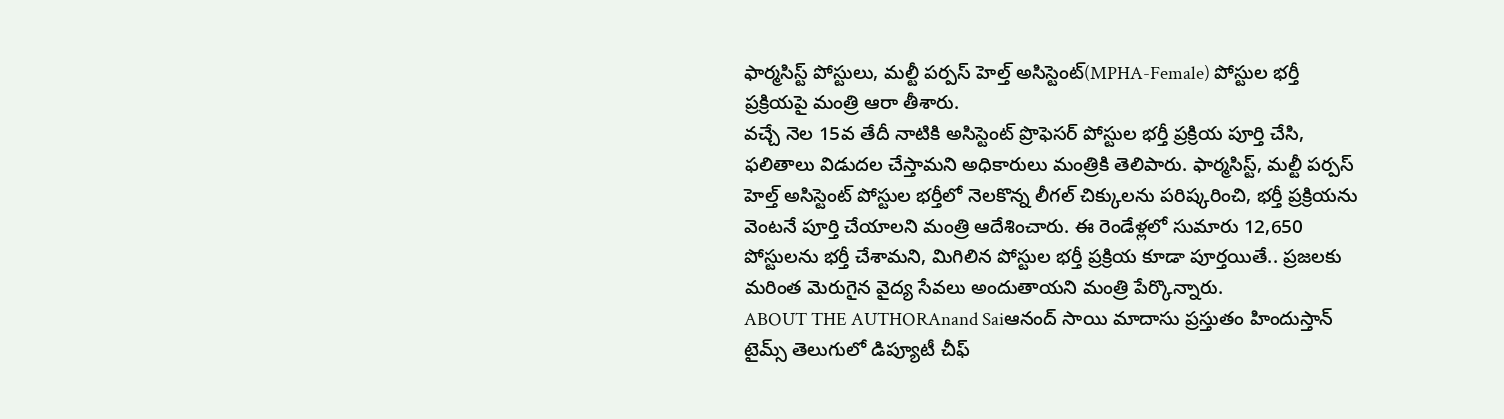ఫార్మసిస్ట్ పోస్టులు, మల్టీ పర్పస్ హెల్త్ అసిస్టెంట్(MPHA-Female) పోస్టుల భర్తీ ప్రక్రియపై మంత్రి ఆరా తీశారు.
వచ్చే నెల 15వ తేదీ నాటికి అసిస్టెంట్ ప్రొఫెసర్ పోస్టుల భర్తీ ప్రక్రియ పూర్తి చేసి, ఫలితాలు విడుదల చేస్తామని అధికారులు మంత్రికి తెలిపారు. ఫార్మసిస్ట్, మల్టీ పర్పస్ హెల్త్ అసిస్టెంట్ పోస్టుల భర్తీలో నెలకొన్న లీగల్ చిక్కులను పరిష్కరించి, భర్తీ ప్రక్రియను వెంటనే పూర్తి చేయాలని మంత్రి ఆదేశించారు. ఈ రెండేళ్లలో సుమారు 12,650 పోస్టులను భర్తీ చేశామని, మిగిలిన పోస్టుల భర్తీ ప్రక్రియ కూడా పూర్తయితే.. ప్రజలకు మరింత మెరుగైన వైద్య సేవలు అందుతాయని మంత్రి పేర్కొన్నారు.
ABOUT THE AUTHORAnand Saiఆనంద్ సాయి మాదాసు ప్రస్తుతం హిందుస్తాన్ టైమ్స్ తెలుగులో డిప్యూటీ చీఫ్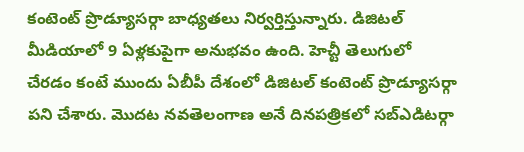కంటెంట్ ప్రొడ్యూసర్గా బాధ్యతలు నిర్వర్తిస్తున్నారు. డిజిటల్ మీడియాలో 9 ఏళ్లకుపైగా అనుభవం ఉంది. హెచ్టీ తెలుగులో చేరడం కంటే ముందు ఏబీపీ దేశంలో డిజిటల్ కంటెంట్ ప్రొడ్యూసర్గా పని చేశారు. మెుదట నవతెలంగాణ అనే దినపత్రికలో సబ్ఎడిటర్గా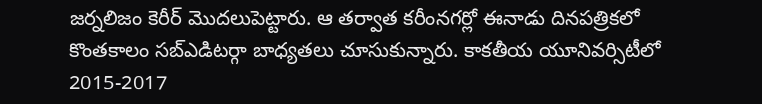జర్నలిజం కెరీర్ మెుదలుపెట్టారు. ఆ తర్వాత కరీంనగర్లో ఈనాడు దినపత్రికలో కొంతకాలం సబ్ఎడిటర్గా బాధ్యతలు చూసుకున్నారు. కాకతీయ యూనివర్సిటీలో 2015-2017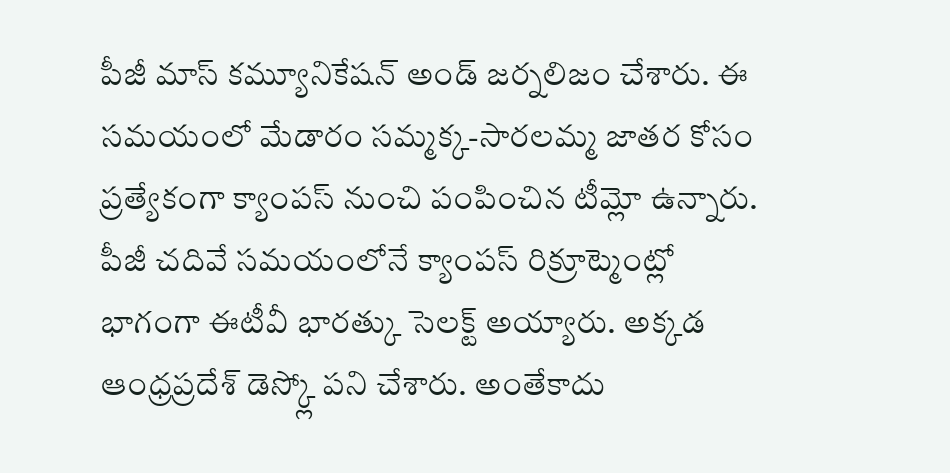పీజీ మాస్ కమ్యూనికేషన్ అండ్ జర్నలిజం చేశారు. ఈ సమయంలో మేడారం సమ్మక్క-సారలమ్మ జాతర కోసం ప్రత్యేకంగా క్యాంపస్ నుంచి పంపించిన టీమ్లో ఉన్నారు. పీజీ చదివే సమయంలోనే క్యాంపస్ రిక్రూట్మెంట్లో భాగంగా ఈటీవీ భారత్కు సెలక్ట్ అయ్యారు. అక్కడ ఆంధ్రప్రదేశ్ డెస్క్లో పని చేశారు. అంతేకాదు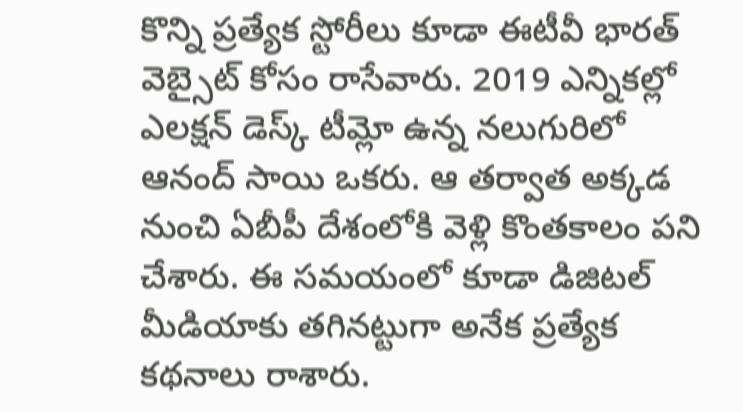కొన్ని ప్రత్యేక స్టోరీలు కూడా ఈటీవీ భారత్ వెబ్సైట్ కోసం రాసేవారు. 2019 ఎన్నికల్లో ఎలక్షన్ డెస్క్ టీమ్లో ఉన్న నలుగురిలో ఆనంద్ సాయి ఒకరు. ఆ తర్వాత అక్కడ నుంచి ఏబీపీ దేశంలోకి వెళ్లి కొంతకాలం పని చేశారు. ఈ సమయంలో కూడా డిజిటల్ మీడియాకు తగినట్టుగా అనేక ప్రత్యేక కథనాలు రాశారు.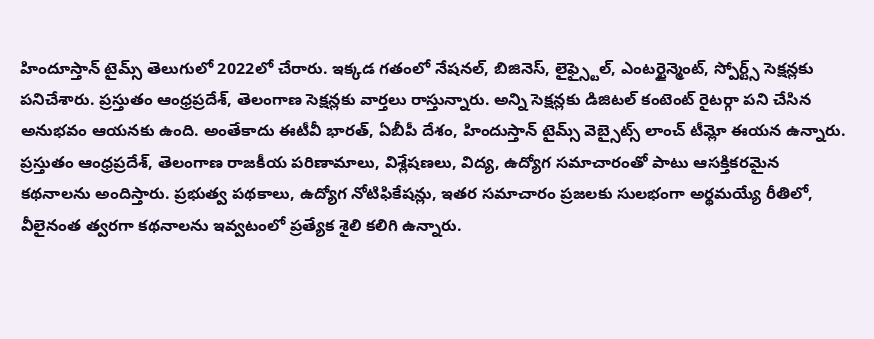హిందూస్తాన్ టైమ్స్ తెలుగులో 2022లో చేరారు. ఇక్కడ గతంలో నేషనల్, బిజినెస్, లైఫ్స్టైల్, ఎంటర్టైన్మెంట్, స్పోర్ట్స్ సెక్షన్లకు పనిచేశారు. ప్రస్తుతం ఆంధ్రప్రదేశ్, తెలంగాణ సెక్షన్లకు వార్తలు రాస్తున్నారు. అన్ని సెక్షన్లకు డిజిటల్ కంటెంట్ రైటర్గా పని చేసిన అనుభవం ఆయనకు ఉంది. అంతేకాదు ఈటీవీ భారత్, ఏబీపీ దేశం, హిందుస్తాన్ టైమ్స్ వెబ్సైట్స్ లాంచ్ టీమ్లో ఈయన ఉన్నారు. ప్రస్తుతం ఆంధ్రప్రదేశ్, తెలంగాణ రాజకీయ పరిణామాలు, విశ్లేషణలు, విద్య, ఉద్యోగ సమాచారంతో పాటు ఆసక్తికరమైన కథనాలను అందిస్తారు. ప్రభుత్వ పథకాలు, ఉద్యోగ నోటిఫికేషన్లు, ఇతర సమాచారం ప్రజలకు సులభంగా అర్థమయ్యే రీతిలో, వీలైనంత త్వరగా కథనాలను ఇవ్వటంలో ప్రత్యేక శైలి కలిగి ఉన్నారు.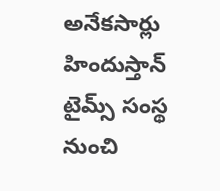అనేకసార్లు హిందుస్తాన్ టైమ్స్ సంస్థ నుంచి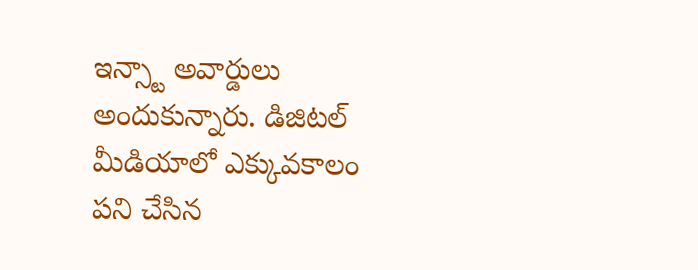ఇన్స్టా అవార్డులు అందుకున్నారు. డిజిటల్ మీడియాలో ఎక్కువకాలం పని చేసిన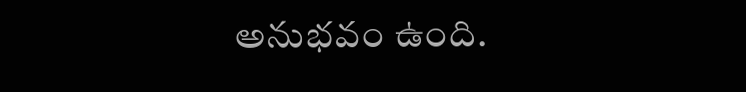అనుభవం ఉంది.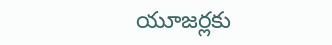యూజర్లకు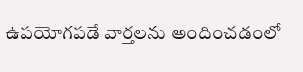ఉపయోగపడే వార్తలను అందించడంలో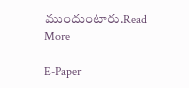ముందుంటారు.Read More

E-Paper